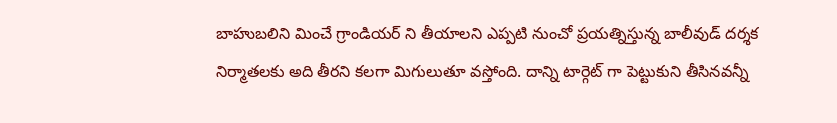బాహుబలిని మించే గ్రాండియర్ ని తీయాలని ఎప్పటి నుంచో ప్రయత్నిస్తున్న బాలీవుడ్ దర్శక నిర్మాతలకు అది తీరని కలగా మిగులుతూ వస్తోంది. దాన్ని టార్గెట్ గా పెట్టుకుని తీసినవన్నీ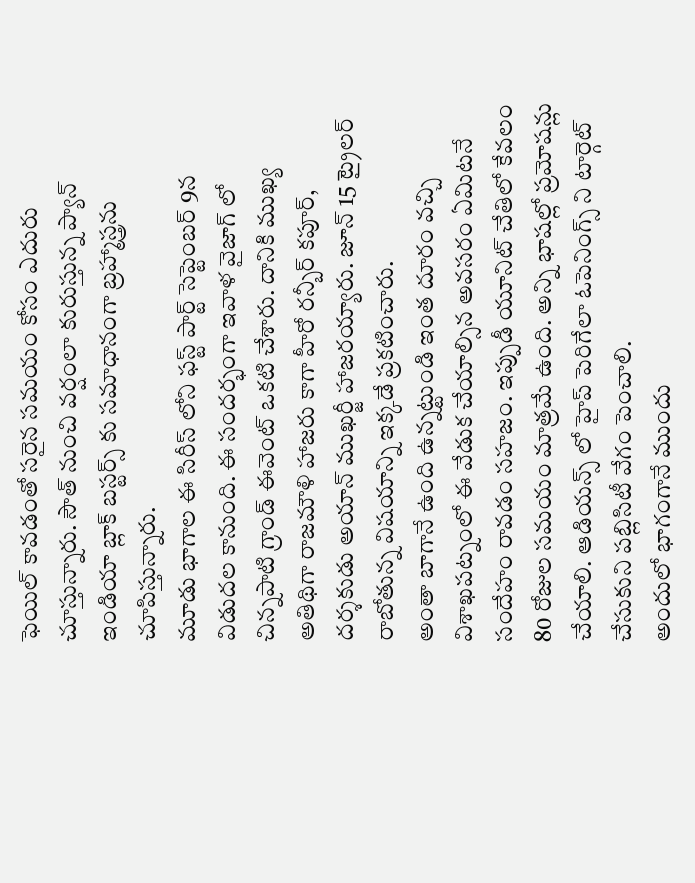ఫెయిల్ కావడంతో సరైన సమయం కోసం ఎదురు చూస్తున్నారు. సౌత్ నుంచి వర్షంలా కురుస్తున్న ప్యాన్ ఇండియా బ్లాక్ బస్టర్స్ కు సమాధానంగా బ్రహ్మాస్త్రను చూపిస్తున్నారు.
మూడు భాగాల ఈ సిరీస్ లోని ఫస్ట్ పార్ట్ సెప్టెంబర్ 9న విడుదల కానుంది. ఈ సందర్భంగా ఇవాళ వైజాగ్ లో చిన్నపాటి గ్రాండ్ ఈవెంట్ ఒకటి చేశారు. దానికి ముఖ్య అతిథిగా రాజమౌళి హాజరు కాగా హీరో రన్బీర్ కపూర్, దర్శకుడు అయాన్ ముఖర్జీ హాజరయ్యారు. జూన్ 15 ట్రైలర్ రాబోతున్న విషయాన్ని ఇక్కడే ప్రకటించారు.
అంతా బాగానే ఉంది ఉన్నట్టుండి ఇంత దూరం వచ్చి విశాఖపట్నంలో ఈ వేడుక చేయాల్సిన అవసరం ఏమిటనే సందేహం రావడం సహజం. ఇప్పుడీ యూనిట్ చేతిలో కేవలం 80 రోజుల సమయం మాత్రమే ఉంది. అన్ని భాషల్లో ప్రమోషన్లు చేయాలి. ఆడియన్స్ లో హైప్ పెరిగేలా ఓపెనింగ్స్ ని టార్గెట్ చేసుకుని పబ్లిసిటీ వేగం పెంచాలి.
అందులో భాగంగానే ముందు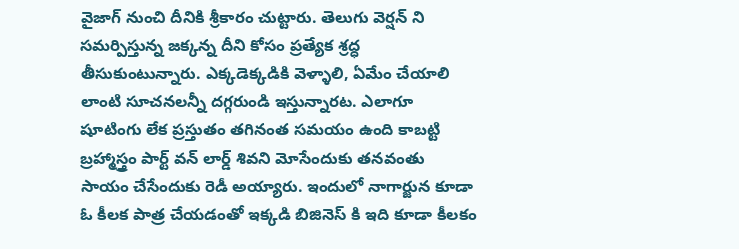వైజాగ్ నుంచి దీనికి శ్రీకారం చుట్టారు. తెలుగు వెర్షన్ ని సమర్పిస్తున్న జక్కన్న దీని కోసం ప్రత్యేక శ్రద్ధ తీసుకుంటున్నారు. ఎక్కడెక్కడికి వెళ్ళాలి, ఏమేం చేయాలి లాంటి సూచనలన్నీ దగ్గరుండి ఇస్తున్నారట. ఎలాగూ షూటింగు లేక ప్రస్తుతం తగినంత సమయం ఉంది కాబట్టి బ్రహ్మాస్త్రం పార్ట్ వన్ లార్డ్ శివని మోసేందుకు తనవంతు సాయం చేసేందుకు రెడీ అయ్యారు. ఇందులో నాగార్జున కూడా ఓ కీలక పాత్ర చేయడంతో ఇక్కడి బిజినెస్ కి ఇది కూడా కీలకం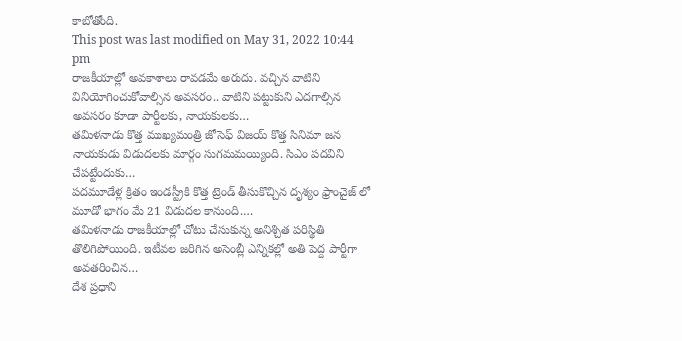కాబోతోంది.
This post was last modified on May 31, 2022 10:44 pm
రాజకీయాల్లో అవకాశాలు రావడమే అరుదు. వచ్చిన వాటిని వినియోగించుకోవాల్సిన అవసరం.. వాటిని పట్టుకుని ఎదగాల్సిన అవసరం కూడా పార్టీలకు, నాయకులకు…
తమిళనాడు కొత్త ముఖ్యమంత్రి జోసెఫ్ విజయ్ కొత్త సినిమా జన నాయకుడు విడుదలకు మార్గం సుగమమయ్యింది. సిఎం పదవిని చేపట్టేందుకు…
పదమూడేళ్ల క్రితం ఇండస్ట్రీకి కొత్త ట్రెండ్ తీసుకొచ్చిన దృశ్యం ఫ్రాంచైజ్ లో మూడో భాగం మే 21 విడుదల కానుంది.…
తమిళనాడు రాజకీయాల్లో చోటు చేసుకున్న అనిశ్చిత పరిస్థితి తొలిగిపోయింది. ఇటీవల జరిగిన అసెంబ్లీ ఎన్నికల్లో అతి పెద్ద పార్టీగా అవతరించిన…
దేశ ప్రధాని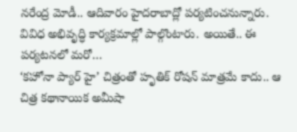నరేంద్ర మోడీ.. ఆదివారం హైదరాబాద్లో పర్యటించనున్నారు. వివిధ అభివృద్ధి కార్యక్రమాల్లో పాల్గొంటారు. అయితే.. ఈ పర్యటనలో మరో…
‘కహోనా ప్యార్ హై’ చిత్రంతో హృతిక్ రోషన్ మాత్రమే కాదు.. ఆ చిత్ర కథానాయిక అమీషా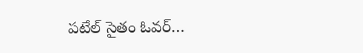పటేల్ సైతం ఓవర్…